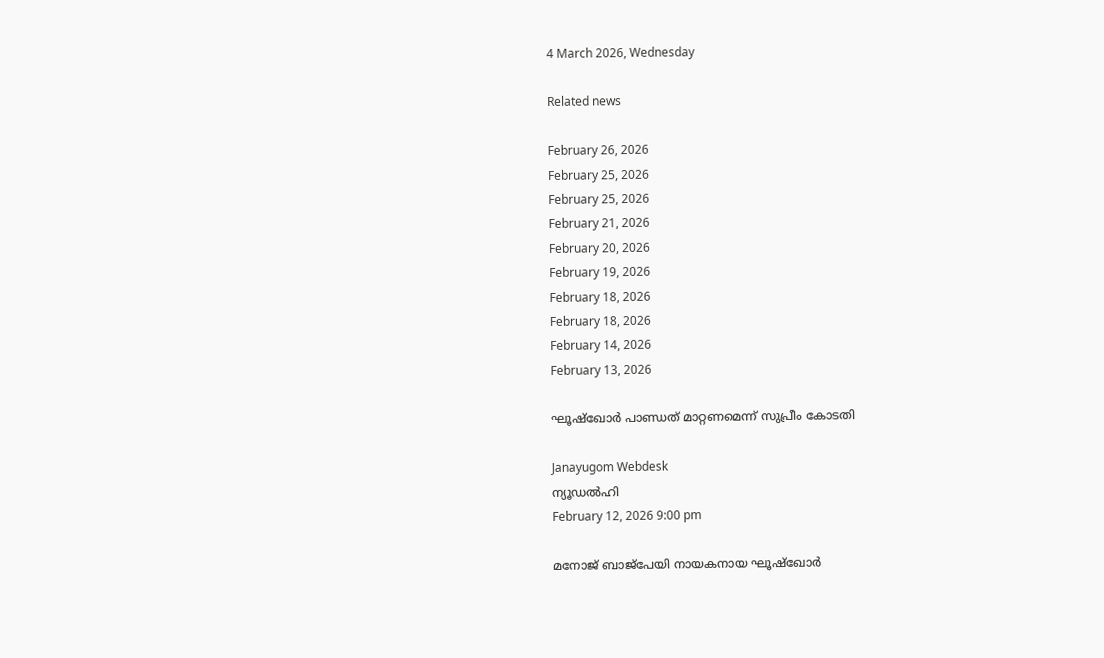4 March 2026, Wednesday

Related news

February 26, 2026
February 25, 2026
February 25, 2026
February 21, 2026
February 20, 2026
February 19, 2026
February 18, 2026
February 18, 2026
February 14, 2026
February 13, 2026

ഘൂഷ്ഖോർ പാണ്ഡത് മാറ്റണമെന്ന് സുപ്രീം കോടതി

Janayugom Webdesk
ന്യൂഡൽഹി
February 12, 2026 9:00 pm

മനോജ് ബാജ്‌പേയി നായകനായ ഘൂഷ്ഖോർ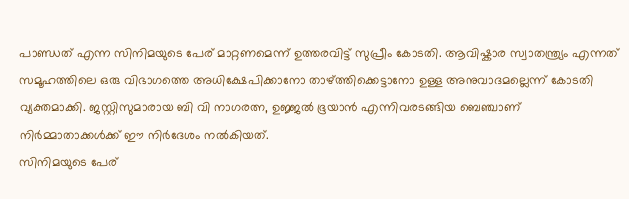പാണ്ഡത് എന്ന സിനിമയുടെ പേര് മാറ്റണമെന്ന് ഉത്തരവിട്ട് സുപ്രീം കോടതി. ആവിഷ്കാര സ്വാതന്ത്ര്യം എന്നത് സമൂഹത്തിലെ ഒരു വിഭാഗത്തെ അധിക്ഷേപിക്കാനോ താഴ്ത്തിക്കെട്ടാനോ ഉള്ള അനുവാദമല്ലെന്ന് കോടതി വ്യക്തമാക്കി. ജസ്റ്റിസുമാരായ ബി വി നാഗരത്ന, ഉജ്ജൽ ഭൂയാൻ എന്നിവരടങ്ങിയ ബെഞ്ചാണ് നിർമ്മാതാക്കൾക്ക് ഈ നിര്‍ദേശം നൽകിയത്.
സിനിമയുടെ പേര്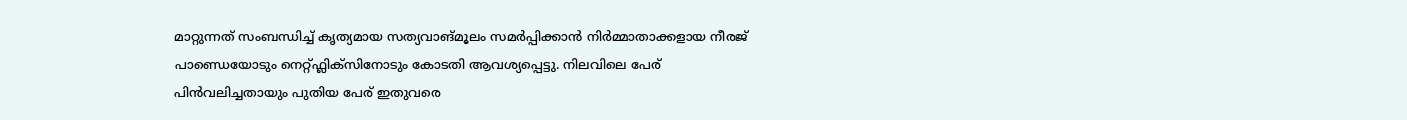മാറ്റുന്നത് സംബന്ധിച്ച് കൃത്യമായ സത്യവാങ്മൂലം സമർപ്പിക്കാൻ നിർമ്മാതാക്കളായ നീരജ് പാണ്ഡെയോടും നെറ്റ്ഫ്ലിക്സിനോടും കോടതി ആവശ്യപ്പെട്ടു. നിലവിലെ പേര് പിൻവലിച്ചതായും പുതിയ പേര് ഇതുവരെ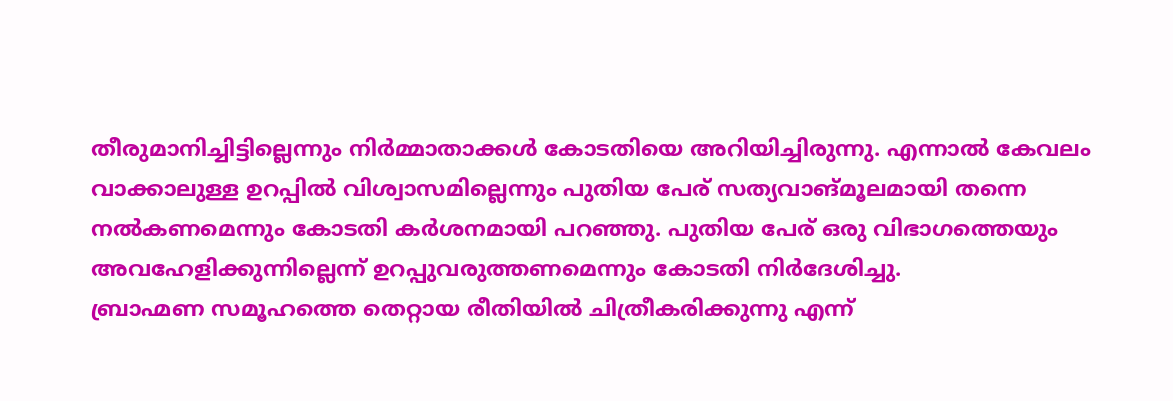തീരുമാനിച്ചിട്ടില്ലെന്നും നിർമ്മാതാക്കൾ കോടതിയെ അറിയിച്ചിരുന്നു. എന്നാൽ കേവലം വാക്കാലുള്ള ഉറപ്പിൽ വിശ്വാസമില്ലെന്നും പുതിയ പേര് സത്യവാങ്മൂലമായി തന്നെ നൽകണമെന്നും കോടതി കർശനമായി പറഞ്ഞു. പുതിയ പേര് ഒരു വിഭാഗത്തെയും അവഹേളിക്കുന്നില്ലെന്ന് ഉറപ്പുവരുത്തണമെന്നും കോടതി നിര്‍ദേശിച്ചു.
ബ്രാഹ്മണ സമൂഹത്തെ തെറ്റായ രീതിയിൽ ചിത്രീകരിക്കുന്നു എന്ന്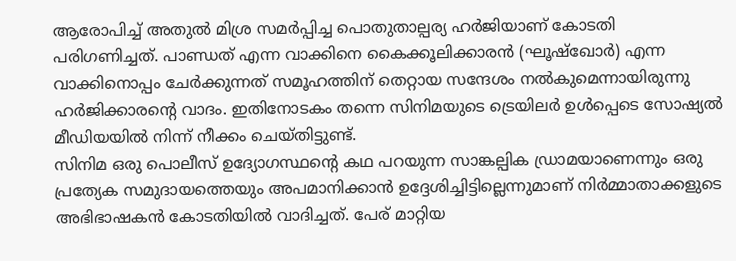ആരോപിച്ച് അതുൽ മിശ്ര സമർപ്പിച്ച പൊതുതാല്പര്യ ഹർജിയാണ് കോടതി പരിഗണിച്ചത്. പാണ്ഡത് എന്ന വാക്കിനെ കൈക്കൂലിക്കാരൻ (ഘൂഷ്ഖോർ) എന്ന വാക്കിനൊപ്പം ചേർക്കുന്നത് സമൂഹത്തിന് തെറ്റായ സന്ദേശം നൽകുമെന്നായിരുന്നു ഹർജിക്കാരന്റെ വാദം. ഇതിനോടകം തന്നെ സിനിമയുടെ ട്രെയിലര്‍ ഉള്‍പ്പെടെ സോഷ്യൽ മീഡിയയിൽ നിന്ന് നീക്കം ചെയ്തിട്ടുണ്ട്.
സിനിമ ഒരു പൊലീസ് ഉദ്യോഗസ്ഥന്റെ കഥ പറയുന്ന സാങ്കല്പിക ഡ്രാമയാണെന്നും ഒരു പ്രത്യേക സമുദായത്തെയും അപമാനിക്കാൻ ഉദ്ദേശിച്ചിട്ടില്ലെന്നുമാണ് നിർമ്മാതാക്കളുടെ അഭിഭാഷകൻ കോടതിയിൽ വാദിച്ചത്. പേര് മാറ്റിയ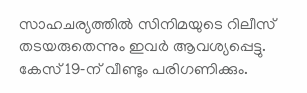സാഹചര്യത്തിൽ സിനിമയുടെ റിലീസ് തടയരുതെന്നും ഇവർ ആവശ്യപ്പെട്ടു. കേസ് 19‑ന് വീണ്ടും പരിഗണിക്കും.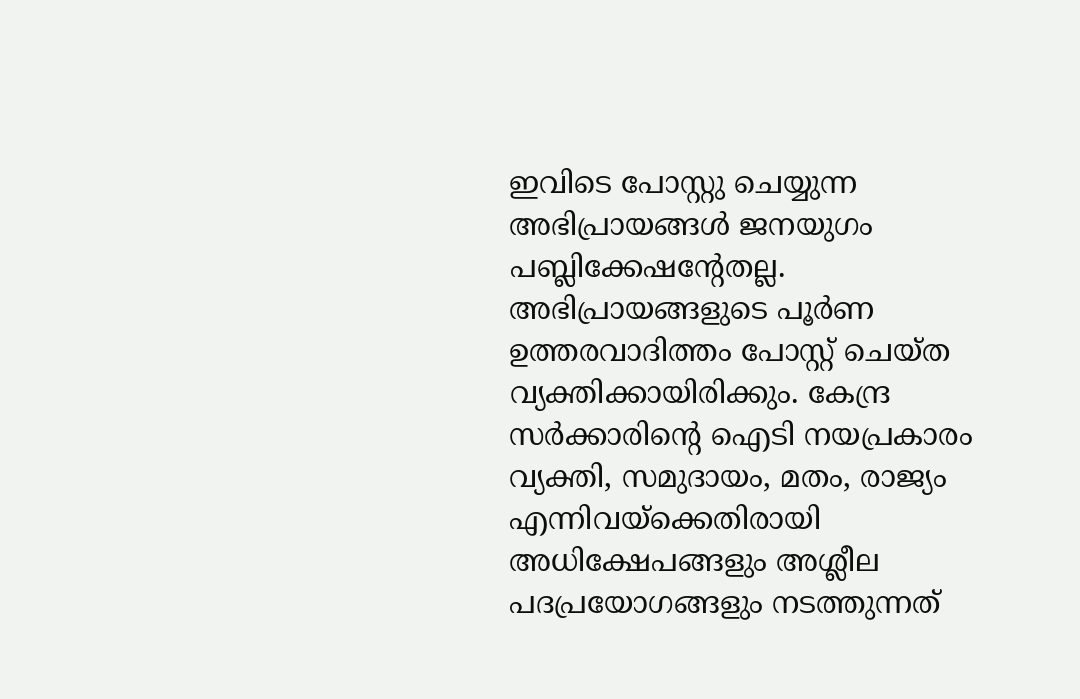ഇവിടെ പോസ്റ്റു ചെയ്യുന്ന അഭിപ്രായങ്ങള്‍ ജനയുഗം പബ്ലിക്കേഷന്റേതല്ല. അഭിപ്രായങ്ങളുടെ പൂര്‍ണ ഉത്തരവാദിത്തം പോസ്റ്റ് ചെയ്ത വ്യക്തിക്കായിരിക്കും. കേന്ദ്ര സര്‍ക്കാരിന്റെ ഐടി നയപ്രകാരം വ്യക്തി, സമുദായം, മതം, രാജ്യം എന്നിവയ്‌ക്കെതിരായി അധിക്ഷേപങ്ങളും അശ്ലീല പദപ്രയോഗങ്ങളും നടത്തുന്നത്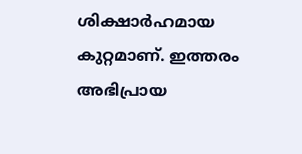ശിക്ഷാര്‍ഹമായ കുറ്റമാണ്. ഇത്തരം അഭിപ്രായ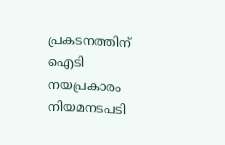പ്രകടനത്തിന് ഐടി നയപ്രകാരം നിയമനടപടി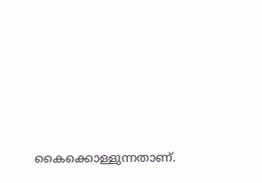കൈക്കൊള്ളുന്നതാണ്.